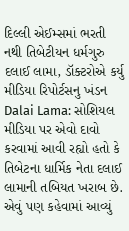દિલ્લી એઈમ્સમાં ભરતી નથી તિબેટીયન ધર્મગુરુ દલાઈ લામા, ડૉક્ટરોએ કર્યુ મીડિયા રિપોર્ટસનુ ખંડન
Dalai Lama: સોશિયલ મીડિયા પર એવો દાવો કરવામાં આવી રહ્યો હતો કે તિબેટના ધાર્મિક નેતા દલાઈ લામાની તબિયત ખરાબ છે. એવું પણ કહેવામાં આવ્યું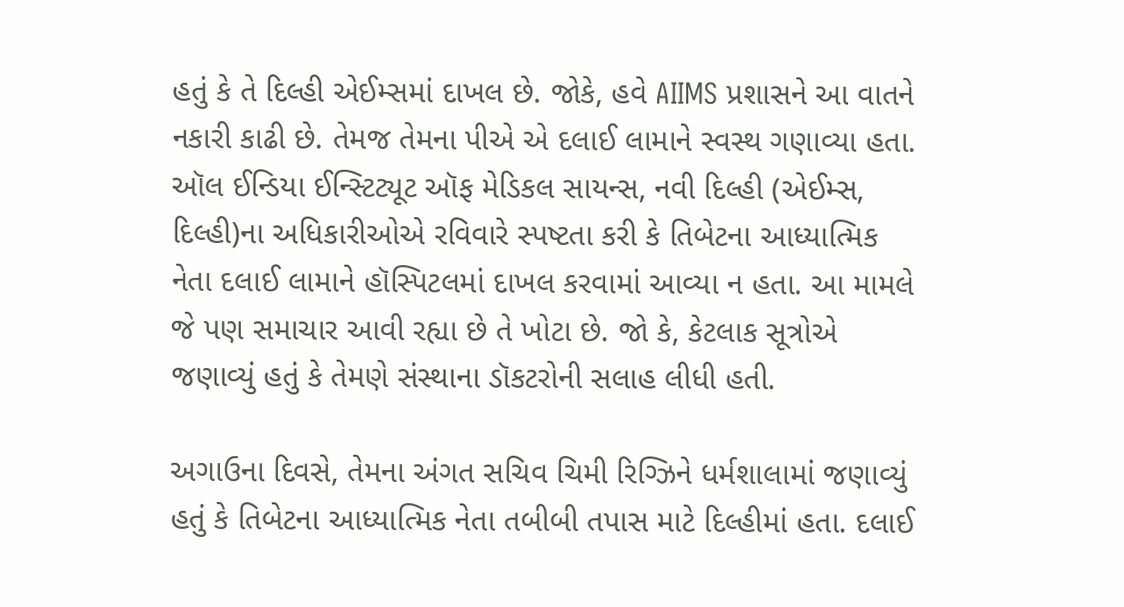હતું કે તે દિલ્હી એઈમ્સમાં દાખલ છે. જોકે, હવે AIIMS પ્રશાસને આ વાતને નકારી કાઢી છે. તેમજ તેમના પીએ એ દલાઈ લામાને સ્વસ્થ ગણાવ્યા હતા.
ઑલ ઈન્ડિયા ઈન્સ્ટિટ્યૂટ ઑફ મેડિકલ સાયન્સ, નવી દિલ્હી (એઈમ્સ, દિલ્હી)ના અધિકારીઓએ રવિવારે સ્પષ્ટતા કરી કે તિબેટના આધ્યાત્મિક નેતા દલાઈ લામાને હૉસ્પિટલમાં દાખલ કરવામાં આવ્યા ન હતા. આ મામલે જે પણ સમાચાર આવી રહ્યા છે તે ખોટા છે. જો કે, કેટલાક સૂત્રોએ જણાવ્યું હતું કે તેમણે સંસ્થાના ડૉકટરોની સલાહ લીધી હતી.

અગાઉના દિવસે, તેમના અંગત સચિવ ચિમી રિગ્ઝિને ધર્મશાલામાં જણાવ્યું હતું કે તિબેટના આધ્યાત્મિક નેતા તબીબી તપાસ માટે દિલ્હીમાં હતા. દલાઈ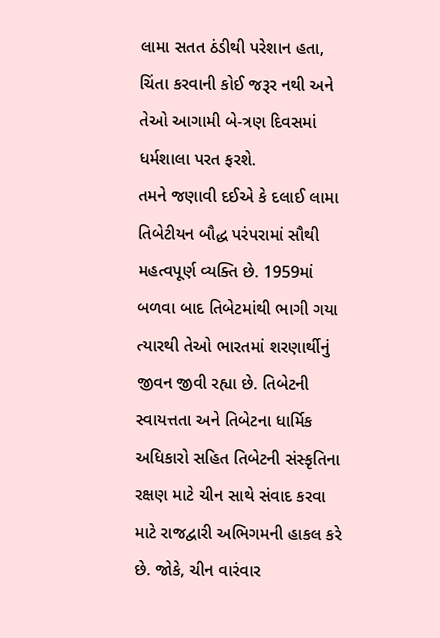લામા સતત ઠંડીથી પરેશાન હતા, ચિંતા કરવાની કોઈ જરૂર નથી અને તેઓ આગામી બે-ત્રણ દિવસમાં ધર્મશાલા પરત ફરશે.
તમને જણાવી દઈએ કે દલાઈ લામા તિબેટીયન બૌદ્ધ પરંપરામાં સૌથી મહત્વપૂર્ણ વ્યક્તિ છે. 1959માં બળવા બાદ તિબેટમાંથી ભાગી ગયા ત્યારથી તેઓ ભારતમાં શરણાર્થીનું જીવન જીવી રહ્યા છે. તિબેટની સ્વાયત્તતા અને તિબેટના ધાર્મિક અધિકારો સહિત તિબેટની સંસ્કૃતિના રક્ષણ માટે ચીન સાથે સંવાદ કરવા માટે રાજદ્વારી અભિગમની હાકલ કરે છે. જોકે, ચીન વારંવાર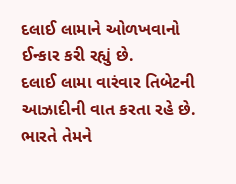દલાઈ લામાને ઓળખવાનો ઈન્કાર કરી રહ્યું છે.
દલાઈ લામા વારંવાર તિબેટની આઝાદીની વાત કરતા રહે છે. ભારતે તેમને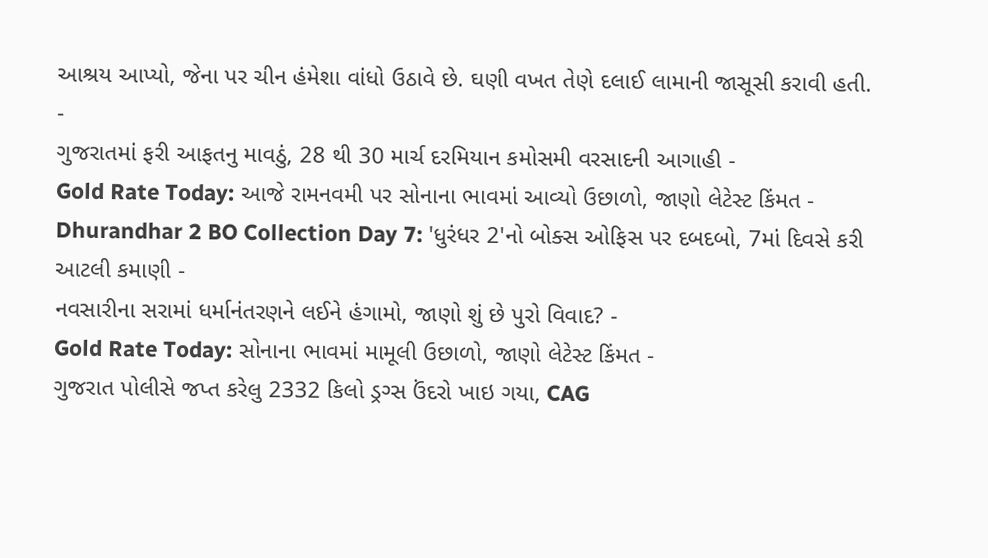આશ્રય આપ્યો, જેના પર ચીન હંમેશા વાંધો ઉઠાવે છે. ઘણી વખત તેણે દલાઈ લામાની જાસૂસી કરાવી હતી.
-
ગુજરાતમાં ફરી આફતનુ માવઠું, 28 થી 30 માર્ચ દરમિયાન કમોસમી વરસાદની આગાહી -
Gold Rate Today: આજે રામનવમી પર સોનાના ભાવમાં આવ્યો ઉછાળો, જાણો લેટેસ્ટ કિંમત -
Dhurandhar 2 BO Collection Day 7: 'ધુરંધર 2'નો બોક્સ ઓફિસ પર દબદબો, 7માં દિવસે કરી આટલી કમાણી -
નવસારીના સરામાં ધર્માનંતરણને લઈને હંગામો, જાણો શું છે પુરો વિવાદ? -
Gold Rate Today: સોનાના ભાવમાં મામૂલી ઉછાળો, જાણો લેટેસ્ટ કિંમત -
ગુજરાત પોલીસે જપ્ત કરેલુ 2332 કિલો ડ્રગ્સ ઉંદરો ખાઇ ગયા, CAG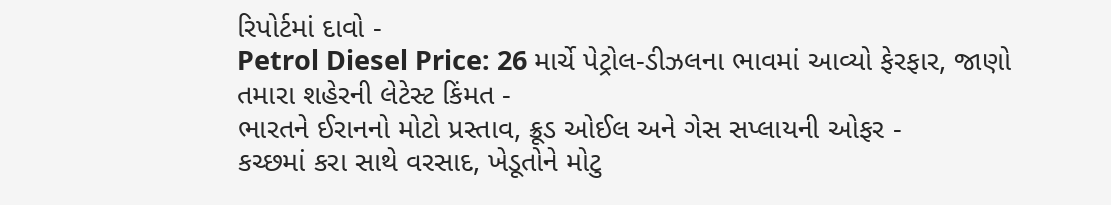રિપોર્ટમાં દાવો -
Petrol Diesel Price: 26 માર્ચે પેટ્રોલ-ડીઝલના ભાવમાં આવ્યો ફેરફાર, જાણો તમારા શહેરની લેટેસ્ટ કિંમત -
ભારતને ઈરાનનો મોટો પ્રસ્તાવ, ક્રૂડ ઓઈલ અને ગેસ સપ્લાયની ઓફર -
કચ્છમાં કરા સાથે વરસાદ, ખેડૂતોને મોટુ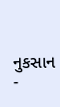નુકસાન -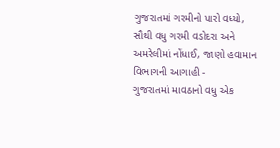ગુજરાતમાં ગરમીનો પારો વધ્યો, સૌથી વધુ ગરમી વડોદરા અને અમરેલીમાં નોંધાઈ, જાણો હવામાન વિભાગની આગાહી -
ગુજરાતમાં માવઠાનો વધુ એક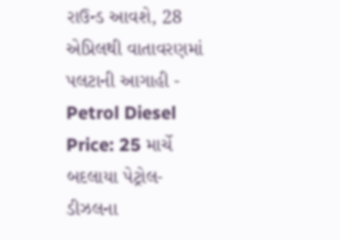રાઉન્ડ આવશે, 28 એપ્રિલથી વાતાવરણમાં પલટાની આગાહી -
Petrol Diesel Price: 25 માર્ચે બદલાયા પેટ્રોલ-ડીઝલના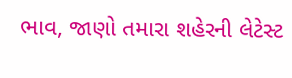ભાવ, જાણો તમારા શહેરની લેટેસ્ટ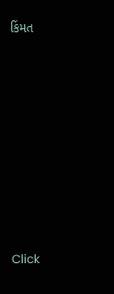કિંમત










Click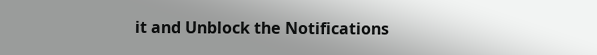it and Unblock the Notifications